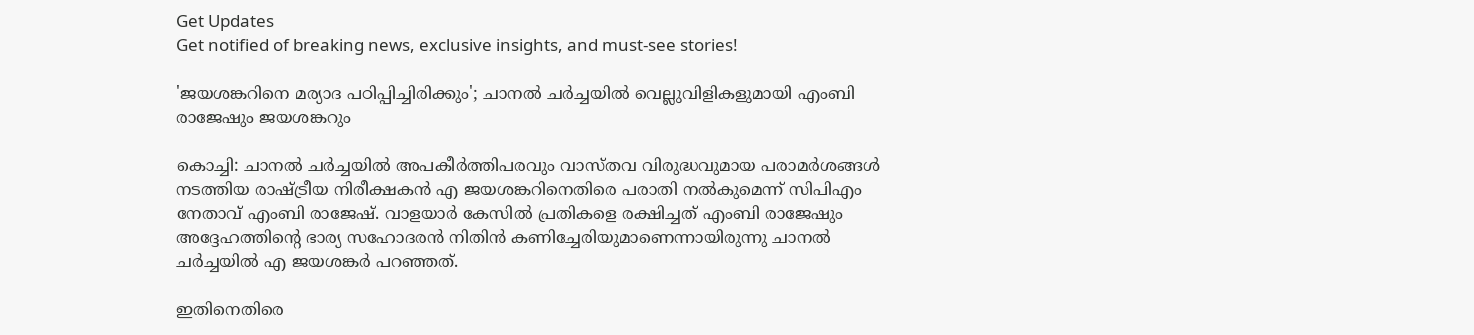Get Updates
Get notified of breaking news, exclusive insights, and must-see stories!

'ജയശങ്കറിനെ മര്യാദ പഠിപ്പിച്ചിരിക്കും'; ചാനല്‍ ചര്‍ച്ചയില്‍ വെല്ലുവിളികളുമായി എംബി രാജേഷും ജയശങ്കറും

കൊച്ചി: ചാനല്‍ ചര്‍ച്ചയില്‍ അപകീര്‍ത്തിപരവും വാസ്തവ വിരുദ്ധവുമായ പരാമര്‍ശങ്ങള്‍ നടത്തിയ രാഷ്ട്രീയ നിരീക്ഷകന്‍ എ ജയശങ്കറിനെതിരെ പരാതി നല്‍കുമെന്ന് സിപിഎം നേതാവ് എംബി രാജേഷ്. വാളയാര്‍ കേസില്‍ പ്രതികളെ രക്ഷിച്ചത് എംബി രാജേഷും അദ്ദേഹത്തിന്‍റെ ഭാര്യ സഹോദരന്‍ നിതിന്‍ കണിച്ചേരിയുമാണെന്നായിരുന്നു ചാനല്‍ ചര്‍ച്ചയില്‍ എ ജയശങ്കര്‍ പറഞ്ഞത്.

ഇതിനെതിരെ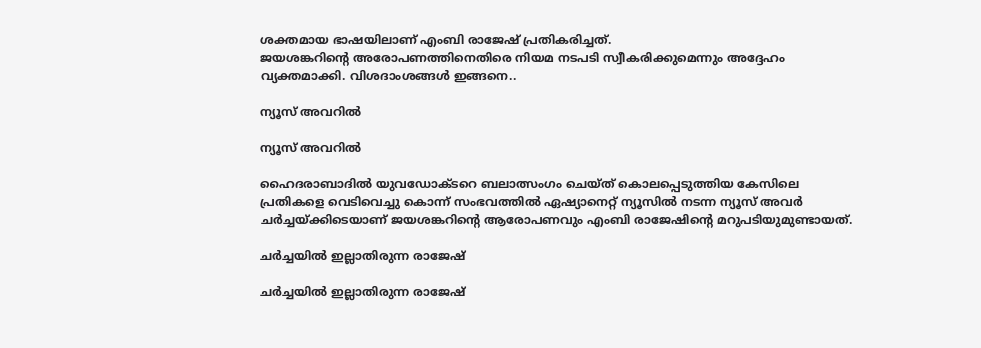ശക്തമായ ഭാഷയിലാണ് എംബി രാജേഷ് പ്രതികരിച്ചത്.
ജയശങ്കറിന്‍റെ അരോപണത്തിനെതിരെ നിയമ നടപടി സ്വീകരിക്കുമെന്നും അദ്ദേഹം വ്യക്തമാക്കി. വിശദാംശങ്ങള്‍ ഇങ്ങനെ..

ന്യൂസ് അവറില്‍

ന്യൂസ് അവറില്‍

ഹൈദരാബാദില്‍ യുവഡോക്ടറെ ബലാത്സംഗം ചെയ്ത് കൊലപ്പെടുത്തിയ കേസിലെ പ്രതികളെ വെടിവെച്ചു കൊന്ന് സംഭവത്തില്‍ ഏഷ്യാനെറ്റ് ന്യൂസില്‍ നടന്ന ന്യൂസ് അവര്‍ ചര്‍ച്ചയ്ക്കിടെയാണ് ജയശങ്കറിന്‍റെ ആരോപണവും എംബി രാജേഷിന്‍റെ മറുപടിയുമുണ്ടായത്.

ചര്‍ച്ചയില്‍ ഇല്ലാതിരുന്ന രാജേഷ്

ചര്‍ച്ചയില്‍ ഇല്ലാതിരുന്ന രാജേഷ്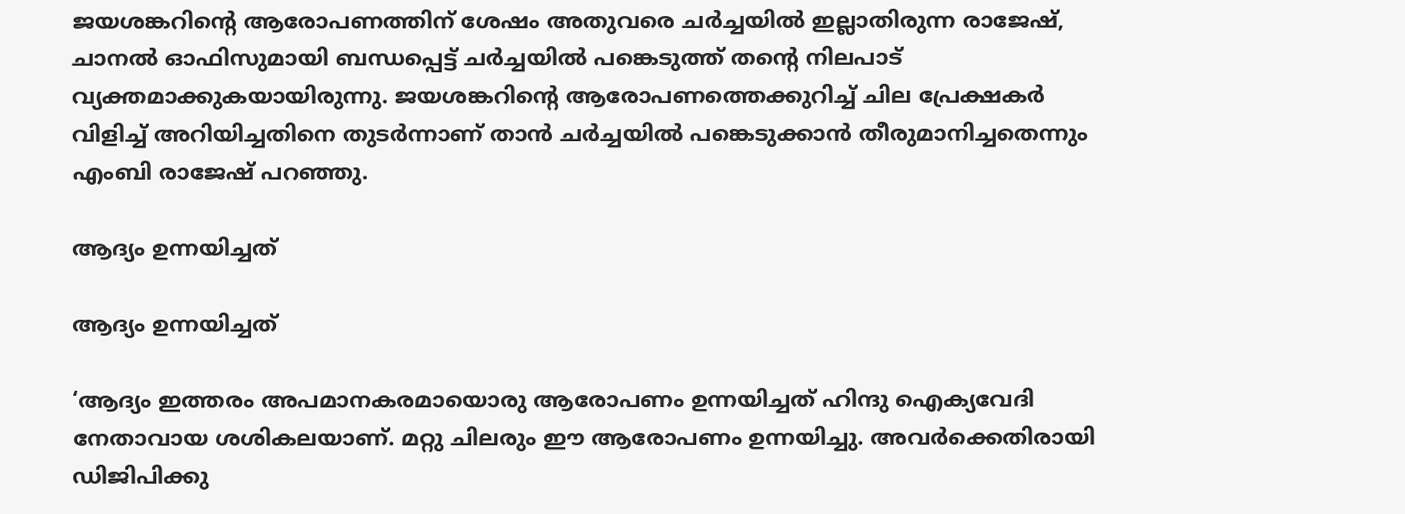ജയശങ്കറിന്‍റെ ആരോപണത്തിന് ശേഷം അതുവരെ ചര്‍ച്ചയില്‍ ഇല്ലാതിരുന്ന രാജേഷ്, ചാനല്‍ ഓഫിസുമായി ബന്ധപ്പെട്ട് ചര്‍ച്ചയില്‍ പങ്കെടുത്ത് തന്‍റെ നിലപാട് വ്യക്തമാക്കുകയായിരുന്നു. ജയശങ്കറിന്‍റെ ആരോപണത്തെക്കുറിച്ച് ചില പ്രേക്ഷകര്‍ വിളിച്ച് അറിയിച്ചതിനെ തുടര്‍ന്നാണ് താന്‍ ചര്‍ച്ചയില്‍ പങ്കെടുക്കാന്‍ തീരുമാനിച്ചതെന്നും എംബി രാജേഷ് പറഞ്ഞു.

ആദ്യം ഉന്നയിച്ചത്

ആദ്യം ഉന്നയിച്ചത്

‘ആദ്യം ഇത്തരം അപമാനകരമായൊരു ആരോപണം ഉന്നയിച്ചത് ഹിന്ദു ഐക്യവേദി നേതാവായ ശശികലയാണ്. മറ്റു ചിലരും ഈ ആരോപണം ഉന്നയിച്ചു. അവര്‍ക്കെതിരായി ഡിജിപിക്കു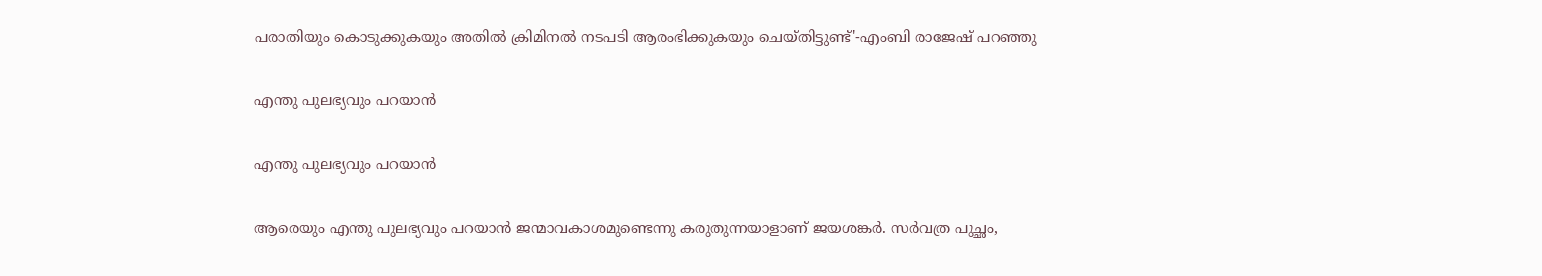പരാതിയും കൊടുക്കുകയും അതില്‍ ക്രിമിനല്‍ നടപടി ആരംഭിക്കുകയും ചെയ്തിട്ടുണ്ട്'-എംബി രാജേഷ് പറഞ്ഞു

എന്തു പുലഭ്യവും പറയാന്‍

എന്തു പുലഭ്യവും പറയാന്‍

ആരെയും എന്തു പുലഭ്യവും പറയാന്‍ ജന്മാവകാശമുണ്ടെന്നു കരുതുന്നയാളാണ് ജയശങ്കര്‍. സര്‍വത്ര പുച്ഛം,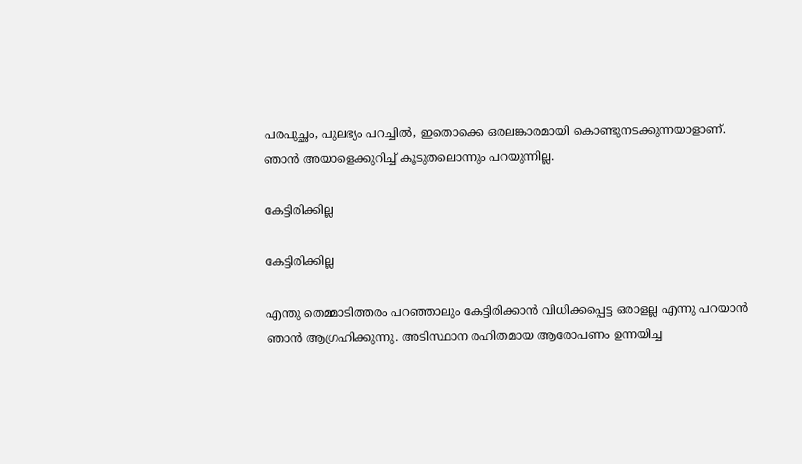പരപുച്ഛം, പുലഭ്യം പറച്ചില്‍, ഇതൊക്കെ ഒരലങ്കാരമായി കൊണ്ടുനടക്കുന്നയാളാണ്. ഞാന്‍ അയാളെക്കുറിച്ച് കൂടുതലൊന്നും പറയുന്നില്ല.

കേട്ടിരിക്കില്ല

കേട്ടിരിക്കില്ല

എന്തു തെമ്മാടിത്തരം പറഞ്ഞാലും കേട്ടിരിക്കാന്‍ വിധിക്കപ്പെട്ട ഒരാളല്ല എന്നു പറയാന്‍ ഞാന്‍ ആഗ്രഹിക്കുന്നു. അടിസ്ഥാന രഹിതമായ ആരോപണം ഉന്നയിച്ച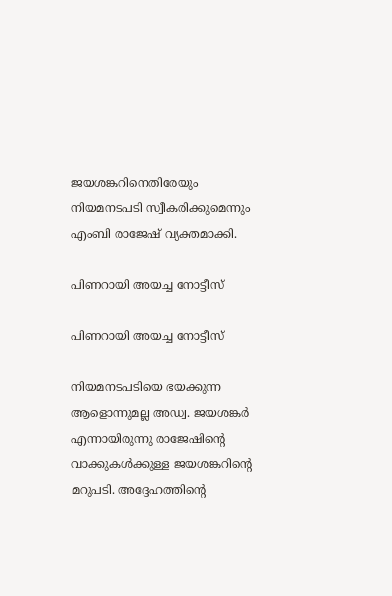ജയശങ്കറിനെതിരേയും നിയമനടപടി സ്വീകരിക്കുമെന്നും എംബി രാജേഷ് വ്യക്തമാക്കി.

പിണറായി അയച്ച നോട്ടീസ്

പിണറായി അയച്ച നോട്ടീസ്

നിയമനടപടിയെ ഭയക്കുന്ന ആളൊന്നുമല്ല അഡ്വ. ജയശങ്കര്‍ എന്നായിരുന്നു രാജേഷിന്‍റെ വാക്കുകള്‍ക്കുള്ള ജയശങ്കറിന്‍റെ മറുപടി. അദ്ദേഹത്തിന്‍റെ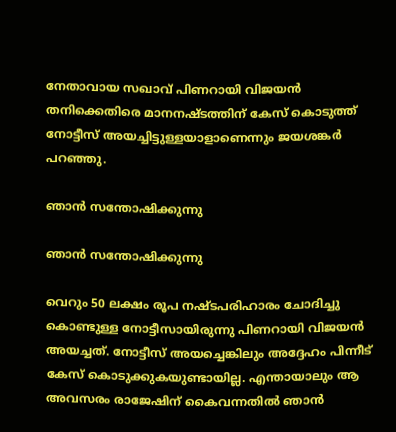നേതാവായ സഖാവ് പിണറായി വിജയന്‍ തനിക്കെതിരെ മാനനഷ്ടത്തിന് കേസ് കൊടുത്ത് നോട്ടീസ് അയച്ചിട്ടുള്ളയാളാണെന്നും ജയശങ്കര്‍ പറഞ്ഞു.

ഞാന്‍ സന്തോഷിക്കുന്നു

ഞാന്‍ സന്തോഷിക്കുന്നു

വെറും 50 ലക്ഷം രൂപ നഷ്ടപരിഹാരം ചോദിച്ചു കൊണ്ടുള്ള നോട്ടീസായിരുന്നു പിണറായി വിജയന്‍ അയച്ചത്. നോട്ടീസ് അയച്ചെങ്കിലും അദ്ദേഹം പിന്നീട് കേസ് കൊടുക്കുകയുണ്ടായില്ല. എന്തായാലും ആ അവസരം രാജേഷിന് കൈവന്നതില്‍ ഞാന്‍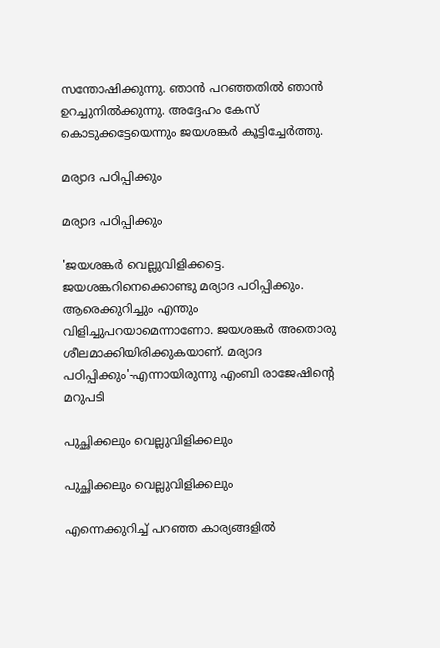സന്തോഷിക്കുന്നു. ഞാന്‍ പറഞ്ഞതില്‍ ഞാന്‍ ഉറച്ചുനില്‍ക്കുന്നു. അദ്ദേഹം കേസ് കൊടുക്കട്ടേയെന്നും ജയശങ്കര്‍ കൂട്ടിച്ചേര്‍ത്തു.

മര്യാദ പഠിപ്പിക്കും

മര്യാദ പഠിപ്പിക്കും

'ജയശങ്കര്‍ വെല്ലുവിളിക്കട്ടെ. ജയശങ്കറിനെക്കൊണ്ടു മര്യാദ പഠിപ്പിക്കും. ആരെക്കുറിച്ചും എന്തും വിളിച്ചുപറയാമെന്നാണോ. ജയശങ്കര്‍ അതൊരു ശീലമാക്കിയിരിക്കുകയാണ്. മര്യാദ പഠിപ്പിക്കും'-എന്നായിരുന്നു എംബി രാജേഷിന്‍റെ മറുപടി

പുച്ഛിക്കലും വെല്ലുവിളിക്കലും

പുച്ഛിക്കലും വെല്ലുവിളിക്കലും

എന്നെക്കുറിച്ച് പറഞ്ഞ കാര്യങ്ങളില്‍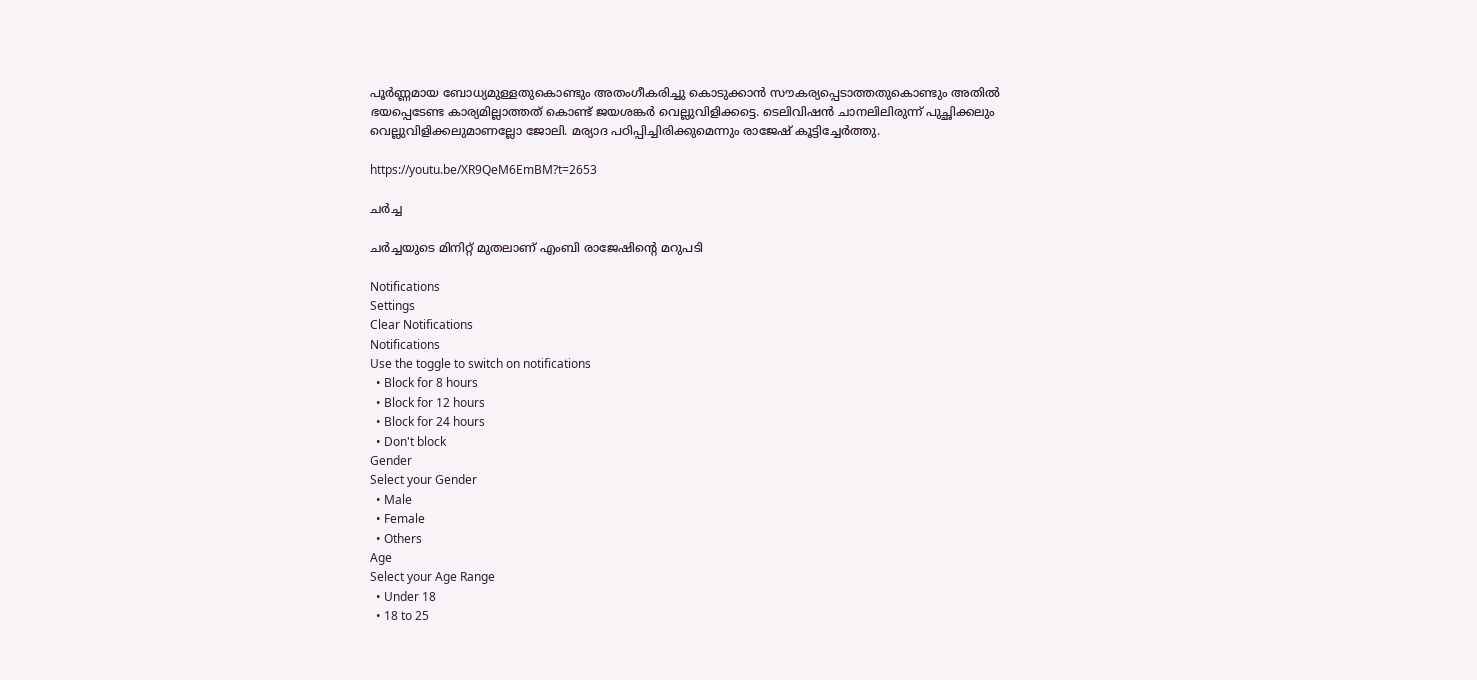പൂര്‍ണ്ണമായ ബോധ്യമുള്ളതുകൊണ്ടും അതംഗീകരിച്ചു കൊടുക്കാന്‍ സൗകര്യപ്പെടാത്തതുകൊണ്ടും അതില്‍ ഭയപ്പെടേണ്ട കാര്യമില്ലാത്തത് കൊണ്ട് ജയശങ്കര്‍ വെല്ലുവിളിക്കട്ടെ. ടെലിവിഷന്‍ ചാനലിലിരുന്ന് പുച്ഛിക്കലും വെല്ലുവിളിക്കലുമാണല്ലോ ജോലി. മര്യാദ പഠിപ്പിച്ചിരിക്കുമെന്നും രാജേഷ് കൂട്ടിച്ചേര്‍ത്തു.

https://youtu.be/XR9QeM6EmBM?t=2653

ചര്‍ച്ച

ചര്‍ച്ചയുടെ മിനിറ്റ് മുതലാണ് എംബി രാജേഷിന്‍റെ മറുപടി

Notifications
Settings
Clear Notifications
Notifications
Use the toggle to switch on notifications
  • Block for 8 hours
  • Block for 12 hours
  • Block for 24 hours
  • Don't block
Gender
Select your Gender
  • Male
  • Female
  • Others
Age
Select your Age Range
  • Under 18
  • 18 to 25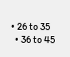• 26 to 35
  • 36 to 45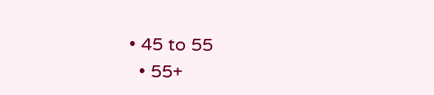• 45 to 55
  • 55+